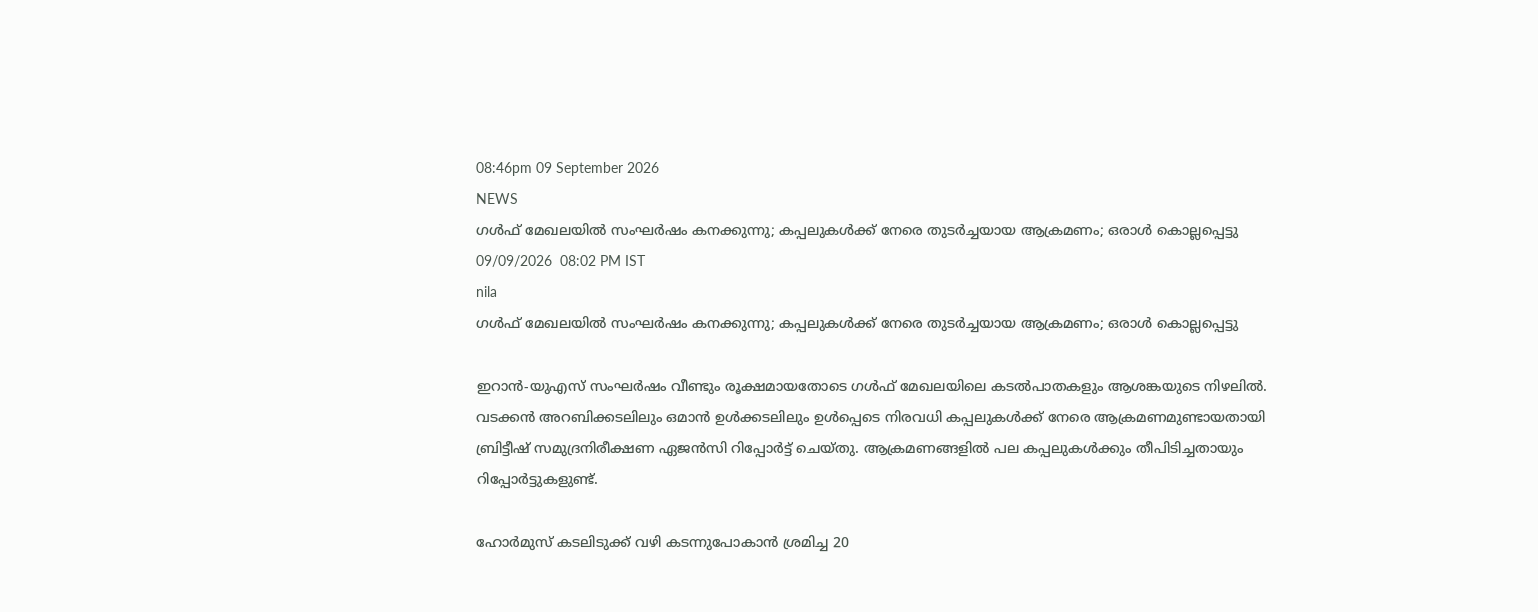08:46pm 09 September 2026
NEWS
ഗൾഫ് മേഖലയിൽ സംഘർഷം കനക്കുന്നു; കപ്പലുകൾക്ക് നേരെ തുടർച്ചയായ ആക്രമണം; ഒരാൾ കൊല്ലപ്പെട്ടു
09/09/2026  08:02 PM IST
nila
ഗൾഫ് മേഖലയിൽ സംഘർഷം കനക്കുന്നു; കപ്പലുകൾക്ക് നേരെ തുടർച്ചയായ ആക്രമണം; ഒരാൾ കൊല്ലപ്പെട്ടു

ഇറാൻ-യുഎസ് സംഘർഷം വീണ്ടും രൂക്ഷമായതോടെ ഗൾഫ് മേഖലയിലെ കടൽപാതകളും ആശങ്കയുടെ നിഴലിൽ. വടക്കൻ അറബിക്കടലിലും ഒമാൻ ഉൾക്കടലിലും ഉൾപ്പെടെ നിരവധി കപ്പലുകൾക്ക് നേരെ ആക്രമണമുണ്ടായതായി ബ്രിട്ടീഷ് സമുദ്രനിരീക്ഷണ ഏജൻസി റിപ്പോർട്ട് ചെയ്തു. ആക്രമണങ്ങളിൽ പല കപ്പലുകൾക്കും തീപിടിച്ചതായും റിപ്പോർട്ടുകളുണ്ട്.

ഹോർമുസ് കടലിടുക്ക് വഴി കടന്നുപോകാൻ ശ്രമിച്ച 20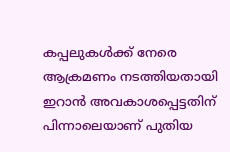കപ്പലുകൾക്ക് നേരെ ആക്രമണം നടത്തിയതായി ഇറാൻ അവകാശപ്പെട്ടതിന് പിന്നാലെയാണ് പുതിയ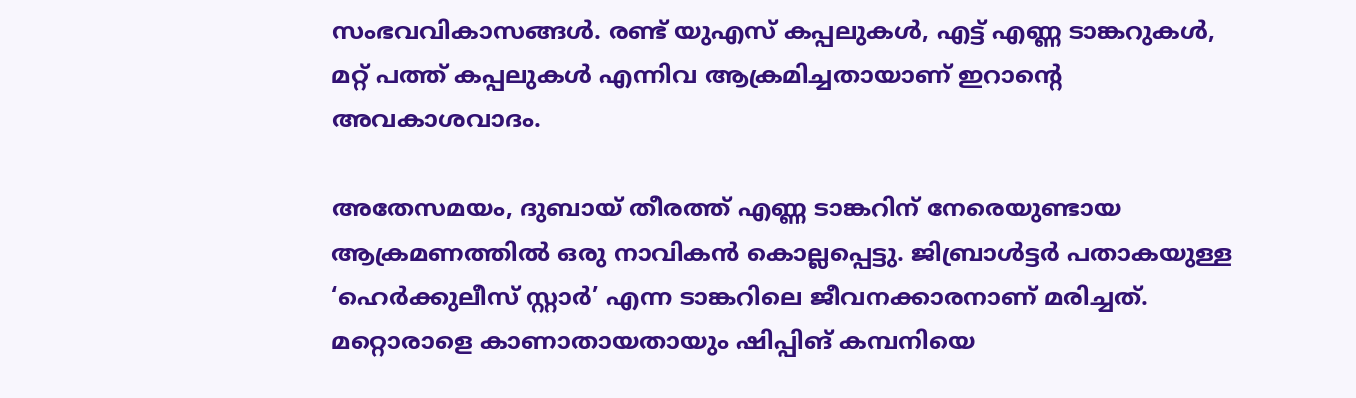സംഭവവികാസങ്ങൾ. രണ്ട് യുഎസ് കപ്പലുകൾ, എട്ട് എണ്ണ ടാങ്കറുകൾ, മറ്റ് പത്ത് കപ്പലുകൾ എന്നിവ ആക്രമിച്ചതായാണ് ഇറാന്റെ അവകാശവാദം.

അതേസമയം, ദുബായ് തീരത്ത് എണ്ണ ടാങ്കറിന് നേരെയുണ്ടായ ആക്രമണത്തിൽ ഒരു നാവികൻ കൊല്ലപ്പെട്ടു. ജിബ്രാൾട്ടർ പതാകയുള്ള ‘ഹെർക്കുലീസ് സ്റ്റാർ’ എന്ന ടാങ്കറിലെ ജീവനക്കാരനാണ് മരിച്ചത്. മറ്റൊരാളെ കാണാതായതായും ഷിപ്പിങ് കമ്പനിയെ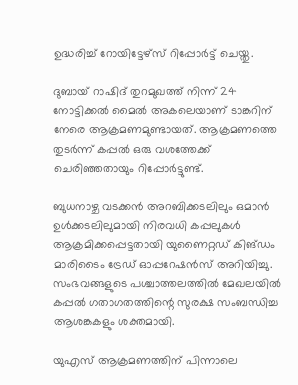ഉദ്ധരിച്ച് റോയിട്ടേഴ്‌സ് റിപ്പോർട്ട് ചെയ്തു.

ദുബായ് റാഷിദ് തുറമുഖത്ത് നിന്ന് 24 നോട്ടിക്കൽ മൈൽ അകലെയാണ് ടാങ്കറിന് നേരെ ആക്രമണമുണ്ടായത്. ആക്രമണത്തെ തുടർന്ന് കപ്പൽ ഒരു വശത്തേക്ക് ചെരിഞ്ഞതായും റിപ്പോർട്ടുണ്ട്.

ബുധനാഴ്ച വടക്കൻ അറബിക്കടലിലും ഒമാൻ ഉൾക്കടലിലുമായി നിരവധി കപ്പലുകൾ ആക്രമിക്കപ്പെട്ടതായി യുണൈറ്റഡ് കിങ്ഡം മാരിടൈം ട്രേഡ് ഓപ്പറേഷൻസ് അറിയിച്ചു. സംഭവങ്ങളുടെ പശ്ചാത്തലത്തിൽ മേഖലയിൽ കപ്പൽ ഗതാഗതത്തിന്റെ സുരക്ഷ സംബന്ധിച്ച ആശങ്കകളും ശക്തമായി.

യുഎസ് ആക്രമണത്തിന് പിന്നാലെ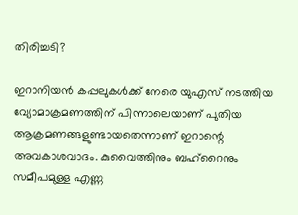തിരിച്ചടി?

ഇറാനിയൻ കപ്പലുകൾക്ക് നേരെ യുഎസ് നടത്തിയ വ്യോമാക്രമണത്തിന് പിന്നാലെയാണ് പുതിയ ആക്രമണങ്ങളുണ്ടായതെന്നാണ് ഇറാന്റെ അവകാശവാദം. കുവൈത്തിനും ബഹ്‌റൈനും സമീപമുള്ള എണ്ണ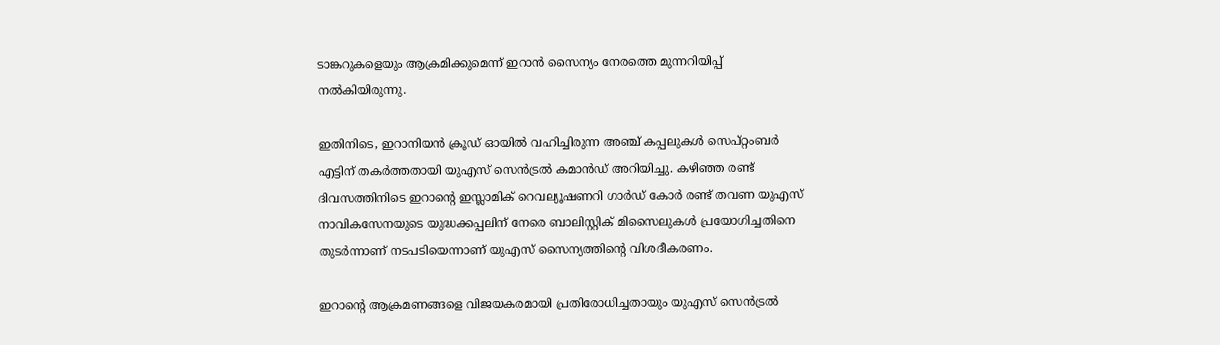ടാങ്കറുകളെയും ആക്രമിക്കുമെന്ന് ഇറാൻ സൈന്യം നേരത്തെ മുന്നറിയിപ്പ് നൽകിയിരുന്നു.

ഇതിനിടെ, ഇറാനിയൻ ക്രൂഡ് ഓയിൽ വഹിച്ചിരുന്ന അഞ്ച് കപ്പലുകൾ സെപ്റ്റംബർ എട്ടിന് തകർത്തതായി യുഎസ് സെൻട്രൽ കമാൻഡ് അറിയിച്ചു. കഴിഞ്ഞ രണ്ട് ദിവസത്തിനിടെ ഇറാന്റെ ഇസ്ലാമിക് റെവല്യൂഷണറി ഗാർഡ് കോർ രണ്ട് തവണ യുഎസ് നാവികസേനയുടെ യുദ്ധക്കപ്പലിന് നേരെ ബാലിസ്റ്റിക് മിസൈലുകൾ പ്രയോഗിച്ചതിനെ തുടർന്നാണ് നടപടിയെന്നാണ് യുഎസ് സൈന്യത്തിന്റെ വിശദീകരണം.

ഇറാന്റെ ആക്രമണങ്ങളെ വിജയകരമായി പ്രതിരോധിച്ചതായും യുഎസ് സെൻട്രൽ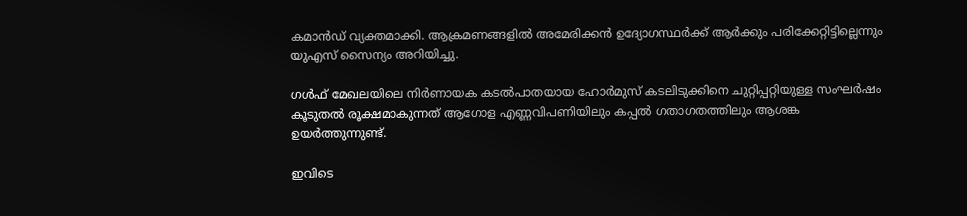കമാൻഡ് വ്യക്തമാക്കി. ആക്രമണങ്ങളിൽ അമേരിക്കൻ ഉദ്യോഗസ്ഥർക്ക് ആർക്കും പരിക്കേറ്റിട്ടില്ലെന്നും യുഎസ് സൈന്യം അറിയിച്ചു.

ഗൾഫ് മേഖലയിലെ നിർണായക കടൽപാതയായ ഹോർമുസ് കടലിടുക്കിനെ ചുറ്റിപ്പറ്റിയുള്ള സംഘർഷം കൂടുതൽ രൂക്ഷമാകുന്നത് ആഗോള എണ്ണവിപണിയിലും കപ്പൽ ഗതാഗതത്തിലും ആശങ്ക ഉയർത്തുന്നുണ്ട്.

ഇവിടെ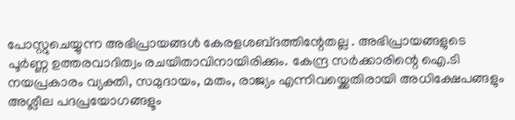പോസ്റ്റുചെയ്യുന്ന അഭിപ്രായങ്ങള്‍ കേരളശബ്‌ദത്തിന്റേതല്ല . അഭിപ്രായങ്ങളുടെ പൂര്‍ണ്ണ ഉത്തരവാദിത്വം രചയിതാവിനായിരിക്കും. കേന്ദ്ര സർക്കാരിന്റെ ഐ.ടി നയപ്രകാരം വ്യക്തി, സമുദായം, മതം, രാജ്യം എന്നിവയ്ക്കെതിരായി അധിക്ഷേപങ്ങളും അശ്ലീല പദപ്രയോഗങ്ങളൂം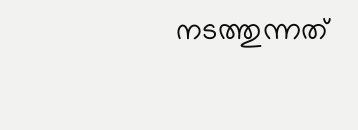നടത്തുന്നത്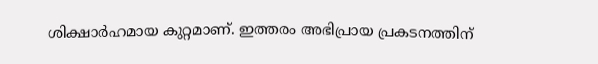ശിക്ഷാര്‍ഹമായ കുറ്റമാണ്. ഇത്തരം അഭിപ്രായ പ്രകടനത്തിന്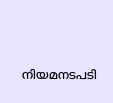നിയമനടപടി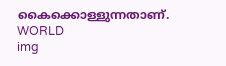കൈക്കൊള്ളുന്നതാണ്.
WORLD
img